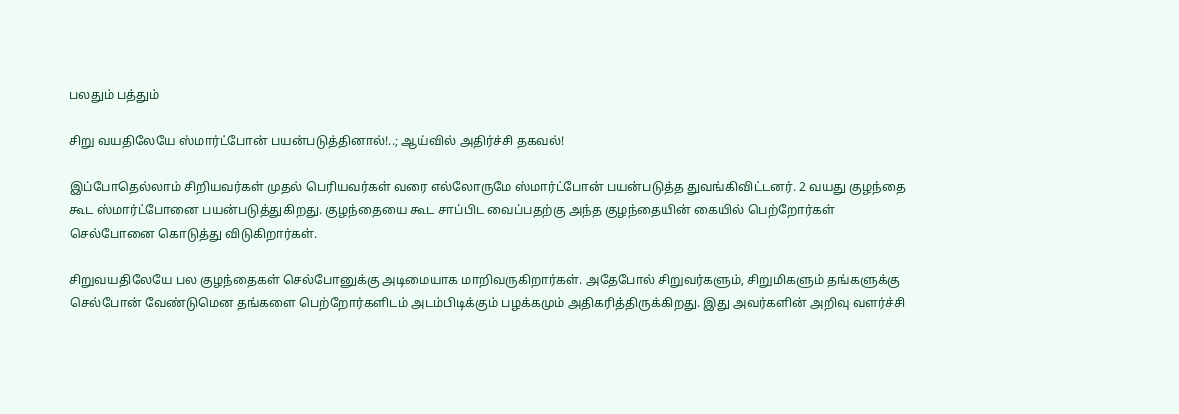பலதும் பத்தும்

சிறு வயதிலேயே ஸ்மார்ட்போன் பயன்படுத்தினால்!..; ஆய்வில் அதிர்ச்சி தகவல்!

இப்போதெல்லாம் சிறியவர்கள் முதல் பெரியவர்கள் வரை எல்லோருமே ஸ்மார்ட்போன் பயன்படுத்த துவங்கிவிட்டனர். 2 வயது குழந்தை கூட ஸ்மார்ட்போனை பயன்படுத்துகிறது. குழந்தையை கூட சாப்பிட வைப்பதற்கு அந்த குழந்தையின் கையில் பெற்றோர்கள் செல்போனை கொடுத்து விடுகிறார்கள்.

சிறுவயதிலேயே பல குழந்தைகள் செல்போனுக்கு அடிமையாக மாறிவருகிறார்கள். அதேபோல் சிறுவர்களும், சிறுமிகளும் தங்களுக்கு செல்போன் வேண்டுமென தங்களை பெற்றோர்களிடம் அடம்பிடிக்கும் பழக்கமும் அதிகரித்திருக்கிறது. இது அவர்களின் அறிவு வளர்ச்சி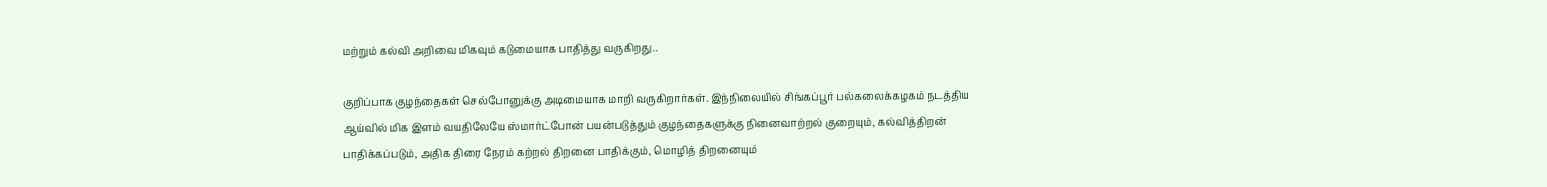மற்றும் கல்வி அறிவை மிகவும் கடுமையாக பாதித்து வருகிறது..

குறிப்பாக குழந்தைகள் செல்போனுக்கு அடிமையாக மாறி வருகிறார்கள். இந்நிலையில் சிங்கப்பூர் பல்கலைக்கழகம் நடத்திய ஆய்வில் மிக இளம் வயதிலேயே ஸ்மார்ட்போன் பயன்படுத்தும் குழந்தைகளுக்கு நினைவாற்றல் குறையும், கல்வித்திறன் பாதிக்கப்படும், அதிக திரை நேரம் கற்றல் திறனை பாதிக்கும், மொழித் திறனையும்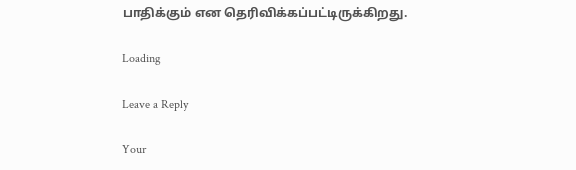பாதிக்கும் என தெரிவிக்கப்பட்டிருக்கிறது.

Loading

Leave a Reply

Your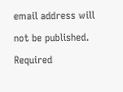email address will not be published. Required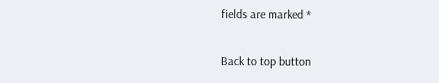fields are marked *

Back to top button